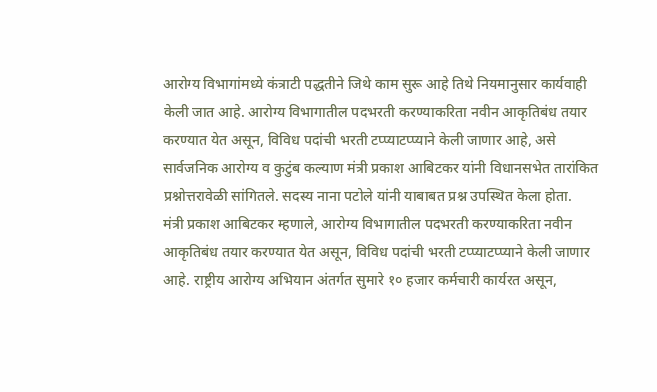आरोग्य विभागांमध्ये कंत्राटी पद्धतीने जिथे काम सुरू आहे तिथे नियमानुसार कार्यवाही केली जात आहे. आरोग्य विभागातील पदभरती करण्याकरिता नवीन आकृतिबंध तयार करण्यात येत असून, विविध पदांची भरती टप्प्याटप्प्याने केली जाणार आहे, असे सार्वजनिक आरोग्य व कुटुंब कल्याण मंत्री प्रकाश आबिटकर यांनी विधानसभेत तारांकित प्रश्नोत्तरावेळी सांगितले. सदस्य नाना पटोले यांनी याबाबत प्रश्न उपस्थित केला होता.
मंत्री प्रकाश आबिटकर म्हणाले, आरोग्य विभागातील पदभरती करण्याकरिता नवीन आकृतिबंध तयार करण्यात येत असून, विविध पदांची भरती टप्प्याटप्प्याने केली जाणार आहे. राष्ट्रीय आरोग्य अभियान अंतर्गत सुमारे १० हजार कर्मचारी कार्यरत असून,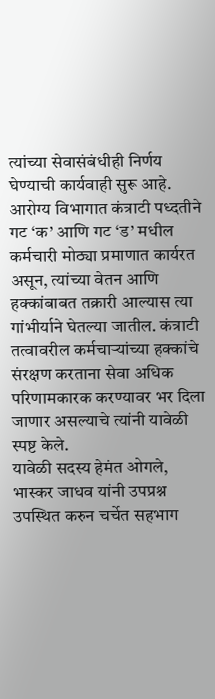त्यांच्या सेवासंबंधीही निर्णय घेण्याची कार्यवाही सुरू आहे. आरोग्य विभागात कंत्राटी पध्दतीने गट ‘क’ आणि गट ‘ड’ मधील कर्मचारी मोठ्या प्रमाणात कार्यरत असून, त्यांच्या वेतन आणि हक्कांबाबत तक्रारी आल्यास त्या गांभीर्याने घेतल्या जातील. कंत्राटी तत्वावरील कर्मचाऱ्यांच्या हक्कांचे संरक्षण करताना सेवा अधिक परिणामकारक करण्यावर भर दिला जाणार असल्याचे त्यांनी यावेळी स्पष्ट केले.
यावेळी सदस्य हेमंत ओगले, भास्कर जाधव यांनी उपप्रश्न उपस्थित करुन चर्चेत सहभाग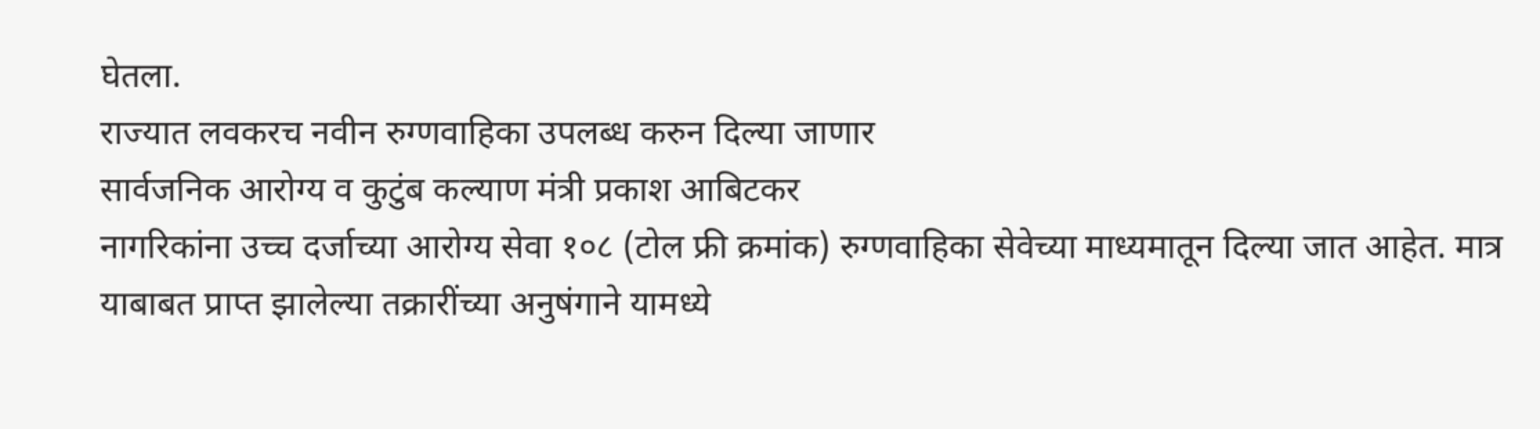घेतला.
राज्यात लवकरच नवीन रुग्णवाहिका उपलब्ध करुन दिल्या जाणार
सार्वजनिक आरोग्य व कुटुंब कल्याण मंत्री प्रकाश आबिटकर
नागरिकांना उच्च दर्जाच्या आरोग्य सेवा १०८ (टोल फ्री क्रमांक) रुग्णवाहिका सेवेच्या माध्यमातून दिल्या जात आहेत. मात्र याबाबत प्राप्त झालेल्या तक्रारींच्या अनुषंगाने यामध्ये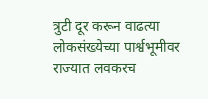त्रुटी दूर करून वाढत्या लोकसंख्येच्या पार्श्वभूमीवर राज्यात लवकरच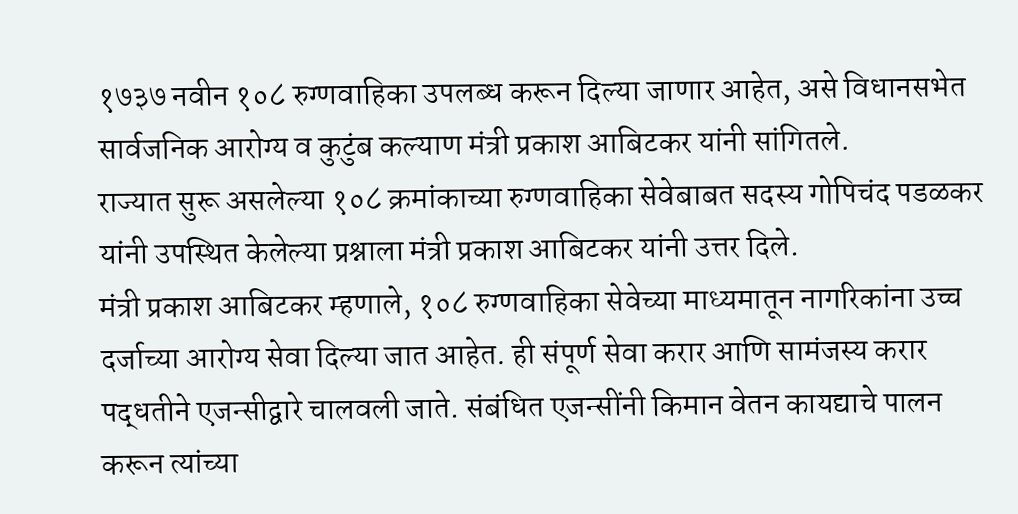१७३७ नवीन १०८ रुग्णवाहिका उपलब्ध करून दिल्या जाणार आहेत, असे विधानसभेत सार्वजनिक आरोग्य व कुटुंब कल्याण मंत्री प्रकाश आबिटकर यांनी सांगितले.
राज्यात सुरू असलेल्या १०८ क्रमांकाच्या रुग्णवाहिका सेवेबाबत सदस्य गोपिचंद पडळकर यांनी उपस्थित केलेल्या प्रश्नाला मंत्री प्रकाश आबिटकर यांनी उत्तर दिले.
मंत्री प्रकाश आबिटकर म्हणाले, १०८ रुग्णवाहिका सेवेच्या माध्यमातून नागरिकांना उच्च दर्जाच्या आरोग्य सेवा दिल्या जात आहेत. ही संपूर्ण सेवा करार आणि सामंजस्य करार पद्धतीने एजन्सीद्वारे चालवली जाते. संबंधित एजन्सींनी किमान वेतन कायद्याचे पालन करून त्यांच्या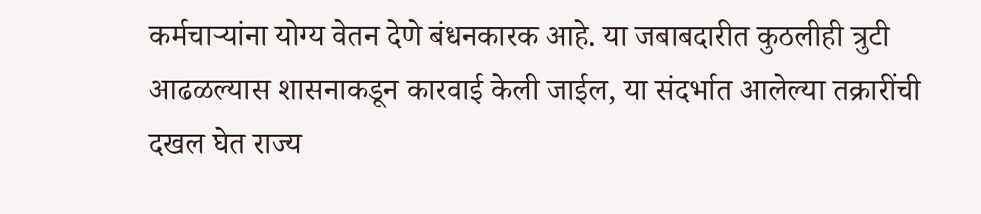कर्मचाऱ्यांना योग्य वेतन देणे बंधनकारक आहे. या जबाबदारीत कुठलीही त्रुटी आढळल्यास शासनाकडून कारवाई केली जाईल, या संदर्भात आलेल्या तक्रारींची दखल घेत राज्य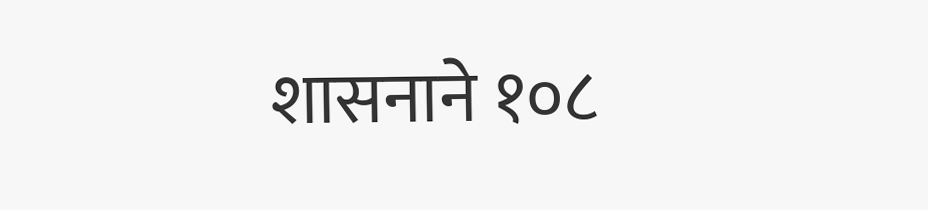शासनाने १०८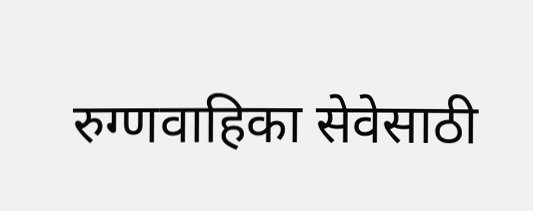रुग्णवाहिका सेवेसाठी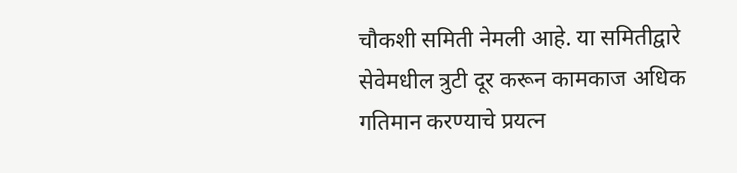चौकशी समिती नेमली आहे. या समितीद्वारे सेवेमधील त्रुटी दूर करून कामकाज अधिक गतिमान करण्याचे प्रयत्न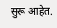सुरू आहेत.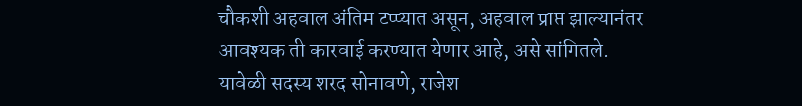चौकशी अहवाल अंतिम टप्प्यात असून, अहवाल प्राप्त झाल्यानंतर आवश्यक ती कारवाई करण्यात येणार आहे, असे सांगितले.
यावेळी सदस्य शरद सोनावणे, राजेश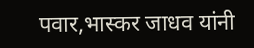पवार,भास्कर जाधव यांनी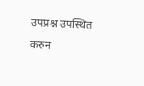उपप्रश्न उपस्थित करुन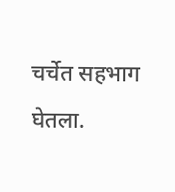चर्चेत सहभाग घेतला.